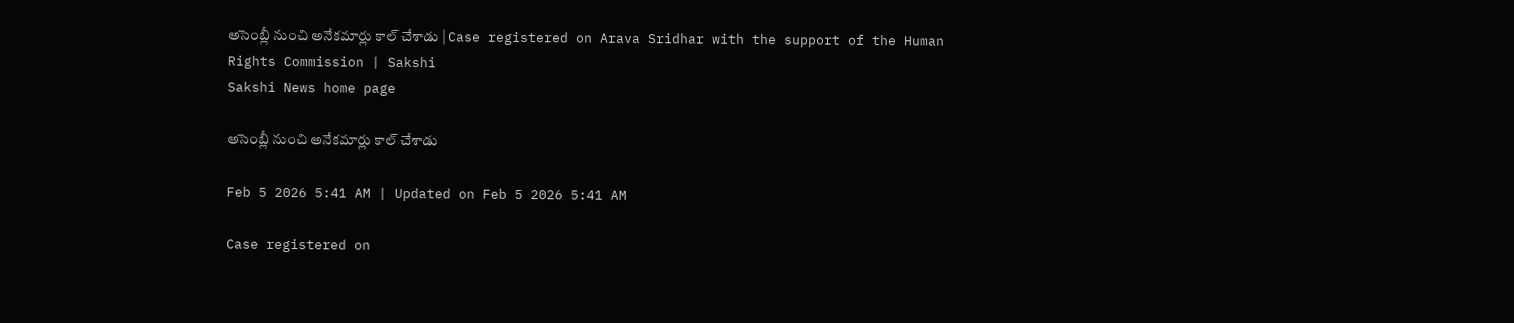అసెంబ్లీ నుంచి అనేకమార్లు కాల్‌ చేశాడు | Case registered on Arava Sridhar with the support of the Human Rights Commission | Sakshi
Sakshi News home page

అసెంబ్లీ నుంచి అనేకమార్లు కాల్‌ చేశాడు

Feb 5 2026 5:41 AM | Updated on Feb 5 2026 5:41 AM

Case registered on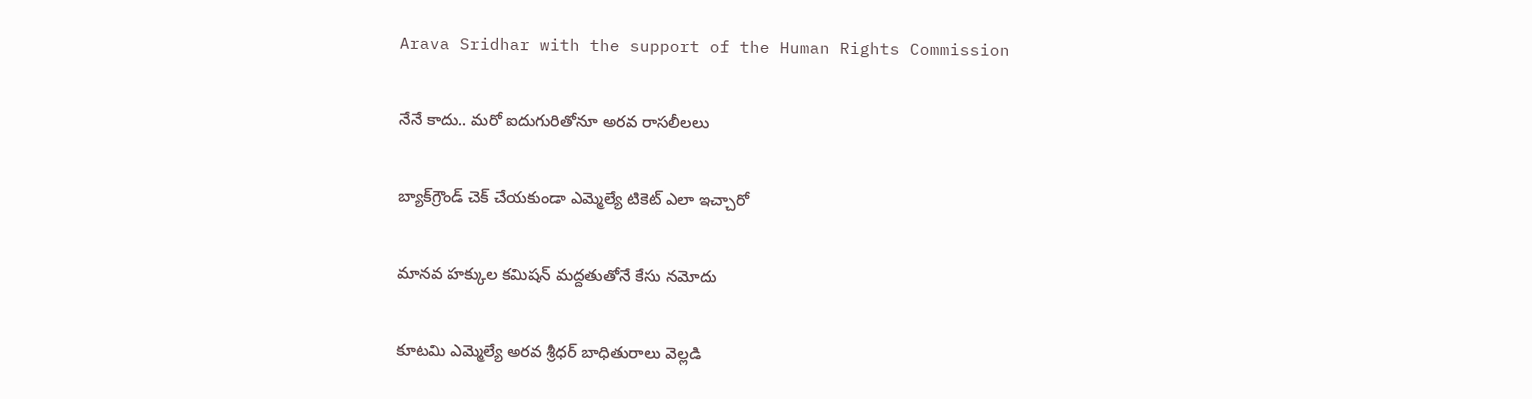Arava Sridhar with the support of the Human Rights Commission

నేనే కాదు.. మరో ఐదుగురితోనూ అరవ రాసలీలలు

బ్యాక్‌గ్రౌండ్‌ చెక్‌ చేయకుండా ఎమ్మెల్యే టికెట్‌ ఎలా ఇచ్చారో

మానవ హక్కుల కమిషన్‌ మద్దతుతోనే కేసు నమోదు

కూటమి ఎమ్మెల్యే అరవ శ్రీధర్‌ బాధితురాలు వెల్లడి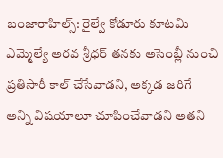బంజారాహిల్స్‌: రైల్వే కోడూరు కూటమి ఎమ్మెల్యే అరవ శ్రీధర్‌ తనకు అసెంబ్లీ నుంచి ప్రతిసారీ కాల్‌ చేసేవాడని, అక్కడ జరిగే అన్ని విషయాలూ చూపించేవాడని అతని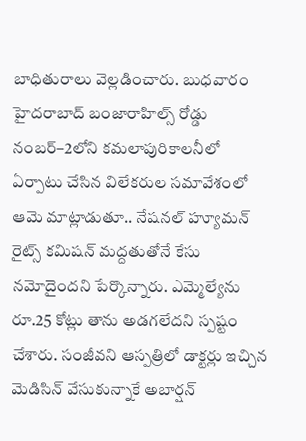బాధితురాలు వెల్లడించారు. బుధవారం హైదరాబాద్‌ బంజారాహిల్స్‌ రోడ్డు నంబర్‌–2లోని కమలాపురికాలనీలో ఏర్పాటు చేసిన విలేకరుల సమావేశంలో ఆమె మాట్లాడుతూ.. నేషనల్‌ హ్యూమన్‌ రైట్స్‌ కమిషన్‌ మద్దతుతోనే కేసు నమోదైందని పేర్కొన్నారు. ఎమ్మెల్యేను రూ.25 కోట్లు తాను అడగలేదని స్పష్టం చేశారు. సంజీవని ఆస్పత్రిలో డాక్టర్లు ఇచ్చిన మెడిసిన్‌ వేసుకున్నాకే అబార్షన్‌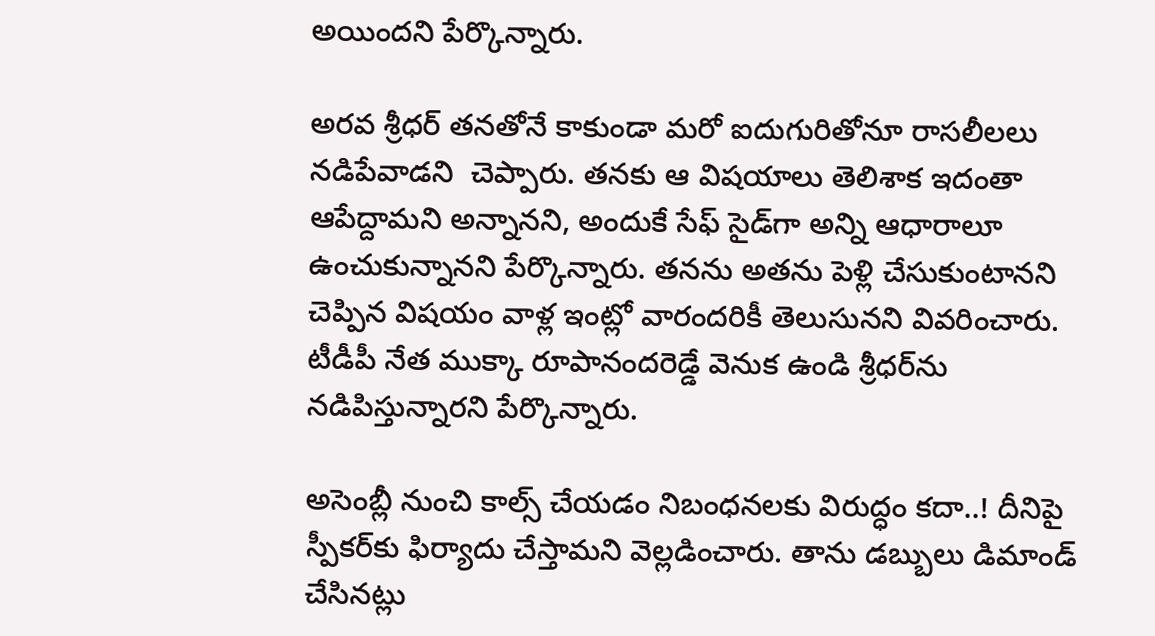అయిందని పేర్కొన్నారు.

అరవ శ్రీధర్‌ తనతోనే కాకుండా మరో ఐదుగురితోనూ రాసలీలలు నడిపేవాడని  చెప్పారు. తనకు ఆ విషయాలు తెలిశాక ఇదంతా ఆపేద్దామని అన్నానని, అందుకే సేఫ్‌ సైడ్‌గా అన్ని ఆధారాలూ ఉంచుకున్నానని పేర్కొన్నారు. తనను అతను పెళ్లి చేసుకుంటానని చెప్పిన విషయం వాళ్ల ఇంట్లో వారందరికీ తెలుసునని వివరించారు. టీడీపీ నేత ముక్కా రూపానందరెడ్డే వెనుక ఉండి శ్రీధర్‌ను నడిపిస్తున్నారని పేర్కొన్నారు.

అసెంబ్లీ నుంచి కాల్స్‌ చేయడం నిబంధనలకు విరుద్ధం కదా..! దీనిపై స్పీకర్‌కు ఫిర్యాదు చేస్తామని వెల్లడించారు. తాను డబ్బులు డిమాండ్‌ చేసినట్లు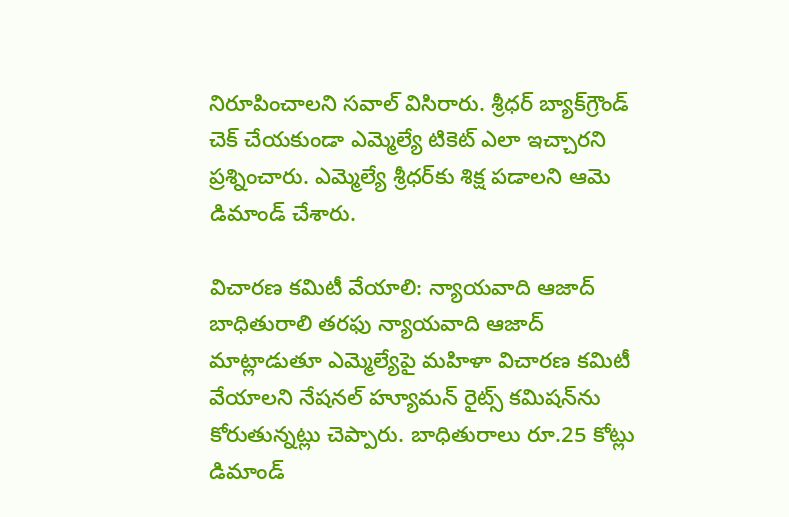నిరూపించాలని సవాల్‌ విసిరారు. శ్రీధర్‌ బ్యాక్‌గ్రౌండ్‌ చెక్‌ చేయకుండా ఎమ్మెల్యే టికెట్‌ ఎలా ఇచ్చారని ప్రశ్నించారు. ఎమ్మెల్యే శ్రీధర్‌కు శిక్ష పడాలని ఆమె డిమాండ్‌ చేశారు.

విచారణ కమిటీ వేయాలి: న్యాయవాది ఆజాద్‌
బాధితురాలి తరఫు న్యాయవాది ఆజాద్‌ మాట్లాడుతూ ఎమ్మెల్యేపై మహిళా విచారణ కమిటీ వేయాలని నేషనల్‌ హ్యూమన్‌ రైట్స్‌ కమిషన్‌ను కోరుతున్నట్లు చెప్పారు. బాధితురాలు రూ.25 కోట్లు డిమాండ్‌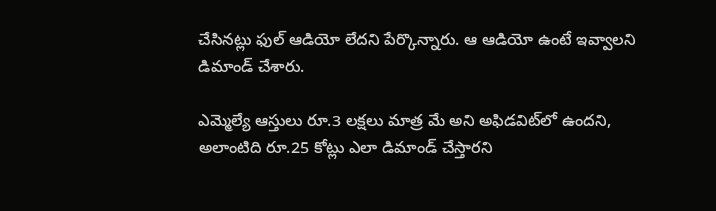చేసినట్లు ఫుల్‌ ఆడియో లేదని పేర్కొన్నారు. ఆ ఆడియో ఉంటే ఇవ్వాలని డిమాండ్‌ చేశారు.

ఎమ్మెల్యే ఆస్తులు రూ.3 లక్షలు మాత్ర మే అని అఫిడవిట్‌లో ఉందని, అలాంటిది రూ.25 కోట్లు ఎలా డిమాండ్‌ చేస్తారని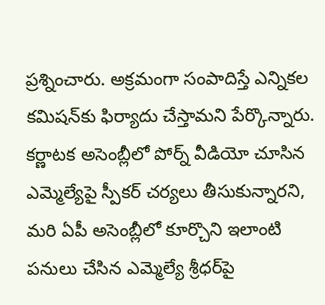ప్రశ్నించారు. అక్రమంగా సంపాదిస్తే ఎన్నికల కమిషన్‌కు ఫిర్యాదు చేస్తామని పేర్కొన్నారు. కర్ణాటక అసెంబ్లీలో పోర్న్‌ వీడియో చూసిన ఎమ్మెల్యేపై స్పీకర్‌ చర్యలు తీసుకున్నారని, మరి ఏపీ అసెంబ్లీలో కూర్చొని ఇలాంటి పనులు చేసిన ఎమ్మెల్యే శ్రీధర్‌పై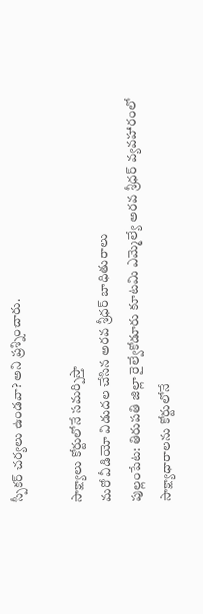స్పీకర్‌ చర్యలు ఉండవా? అని ప్రశ్నించారు.

సాక్ష్యాలు కోర్టులోనే సమర్పిస్తా
మరో వీడియో విడుదల చేసిన అరవ శ్రీధర్‌ బాధితురాలు
పుల్లంపేట: తిరుపతి జిల్లా రైల్వేకోడూరు కూటమి ఎమ్మెల్యే అరవ శ్రీధర్‌ వ్యవహారంలో సాక్ష్యాధారాలను కోర్టులోనే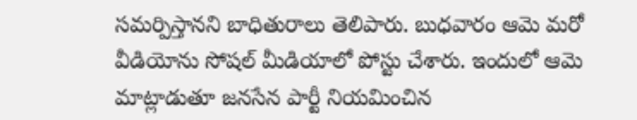సమర్పిస్తానని బాధితురాలు తెలిపారు. బుధవారం ఆమె మరో వీడియోను సోషల్‌ మీడియాలో పోస్టు చేశారు. ఇందులో ఆమె మాట్లాడుతూ జనసేన పార్టీ నియమించిన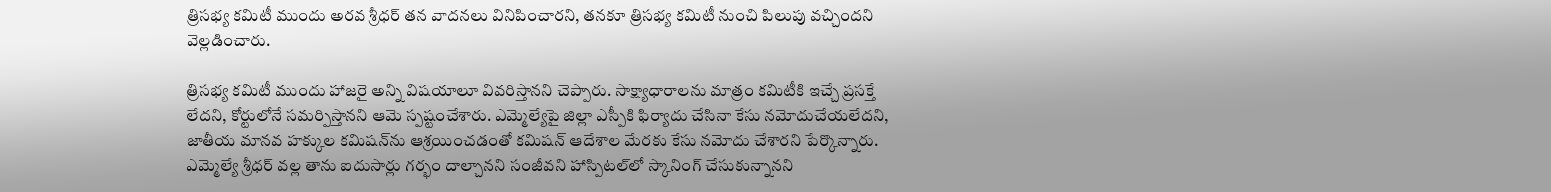త్రిసభ్య కమిటీ ముందు అరవ శ్రీధర్‌ తన వాదనలు వినిపించారని, తనకూ త్రిసభ్య కమిటీ నుంచి పిలుపు వచ్చిందని వెల్లడించారు.

త్రిసభ్య కమిటీ ముందు హాజరై అన్ని విషయాలూ వివరిస్తానని చెప్పారు. సాక్ష్యాధారాలను మాత్రం కమిటీకి ఇచ్చే ప్రసక్తే లేదని, కోర్టులోనే సమర్పిస్తానని ఆమె స్పష్టంచేశారు. ఎమ్మెల్యేపై జిల్లా ఎస్పీకి ఫిర్యాదు చేసినా కేసు నమోదుచేయలేదని, జాతీయ మానవ హక్కుల కమిషన్‌ను ఆశ్రయించడంతో కమిషన్‌ ఆదేశాల మేరకు కేసు నమోదు చేశారని పేర్కొన్నారు. ఎమ్మెల్యే శ్రీధర్‌ వల్ల తాను ఐదుసార్లు గర్భం దాల్చానని సంజీవని హాస్పిటల్‌లో స్కానింగ్‌ చేసుకున్నానని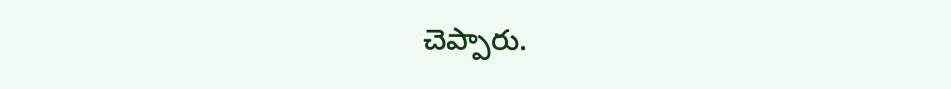చెప్పారు.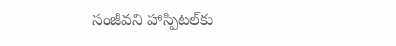సంజీవని హాస్పిటల్‌కు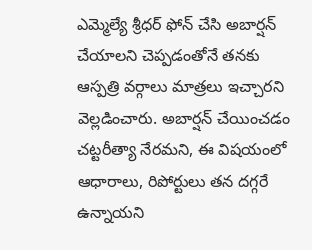ఎమ్మెల్యే శ్రీధర్‌ ఫోన్‌ చేసి అబార్షన్‌ చేయాలని చెప్పడంతోనే తనకు ఆస్పత్రి వర్గాలు మాత్రలు ఇచ్చారని వెల్లడించారు. అబార్షన్‌ చేయించడం చట్టరీత్యా నేరమని, ఈ విషయంలో ఆధారాలు, రిపోర్టులు తన దగ్గరే ఉన్నాయని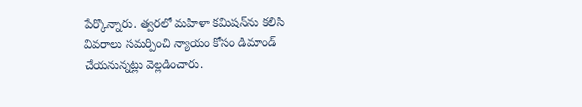పేర్కొన్నారు. త్వరలో మహిళా కమిషన్‌ను కలిసి వివరాలు సమర్పించి న్యాయం కోసం డిమాండ్‌ చేయనున్నట్లు వెల్లడించారు.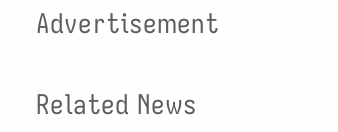Advertisement

Related News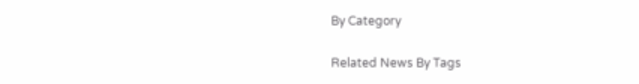By Category

Related News By Tags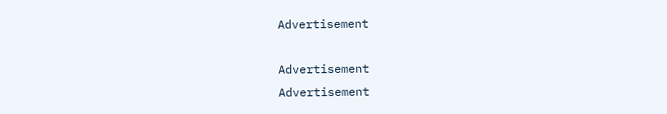Advertisement

Advertisement
Advertisement